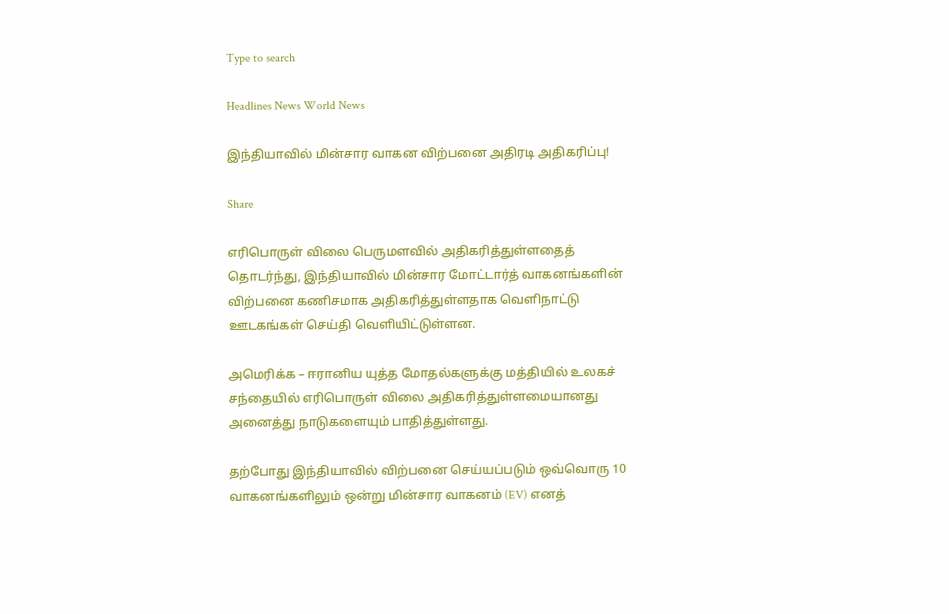Type to search

Headlines News World News

இந்தியாவில் மின்சார வாகன விற்பனை அதிரடி அதிகரிப்பு!

Share

எரிபொருள் விலை பெருமளவில் அதிகரித்துள்ளதைத் தொடர்ந்து, இந்தியாவில் மின்சார மோட்டார்த் வாகனங்களின்  விற்பனை கணிசமாக அதிகரித்துள்ளதாக வெளிநாட்டு ஊடகங்கள் செய்தி வெளியிட்டுள்ளன.

அமெரிக்க – ஈரானிய யுத்த மோதல்களுக்கு மத்தியில் உலகச் சந்தையில் எரிபொருள் விலை அதிகரித்துள்ளமையானது அனைத்து நாடுகளையும் பாதித்துள்ளது.

தற்போது இந்தியாவில் விற்பனை செய்யப்படும் ஒவ்வொரு 10 வாகனங்களிலும் ஒன்று மின்சார வாகனம் (EV) எனத்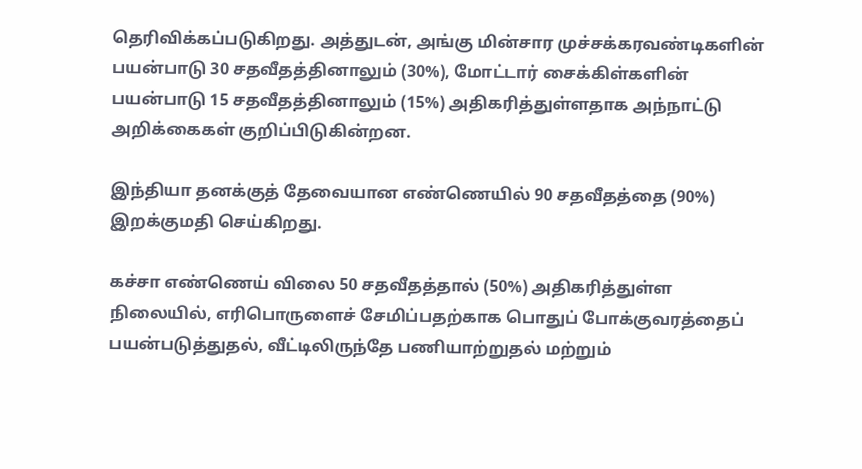தெரிவிக்கப்படுகிறது. அத்துடன், அங்கு மின்சார முச்சக்கரவண்டிகளின் பயன்பாடு 30 சதவீதத்தினாலும் (30%), மோட்டார் சைக்கிள்களின் பயன்பாடு 15 சதவீதத்தினாலும் (15%) அதிகரித்துள்ளதாக அந்நாட்டு அறிக்கைகள் குறிப்பிடுகின்றன.

இந்தியா தனக்குத் தேவையான எண்ணெயில் 90 சதவீதத்தை (90%) இறக்குமதி செய்கிறது.

கச்சா எண்ணெய் விலை 50 சதவீதத்தால் (50%) அதிகரித்துள்ள நிலையில், எரிபொருளைச் சேமிப்பதற்காக பொதுப் போக்குவரத்தைப் பயன்படுத்துதல், வீட்டிலிருந்தே பணியாற்றுதல் மற்றும்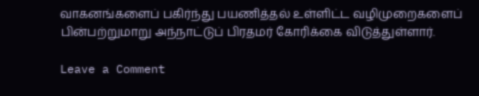வாகனங்களைப் பகிர்ந்து பயணித்தல் உள்ளிட்ட வழிமுறைகளைப் பின்பற்றுமாறு அந்நாட்டுப் பிரதமர் கோரிக்கை விடுத்துள்ளார்.

Leave a Comment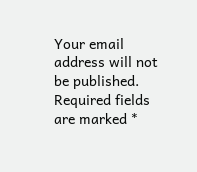Your email address will not be published. Required fields are marked *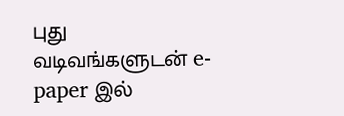புது வடிவங்களுடன் e-paper இல்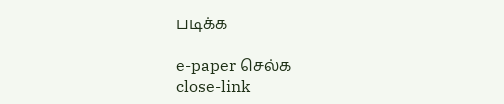படிக்க

e-paper செல்க
close-link